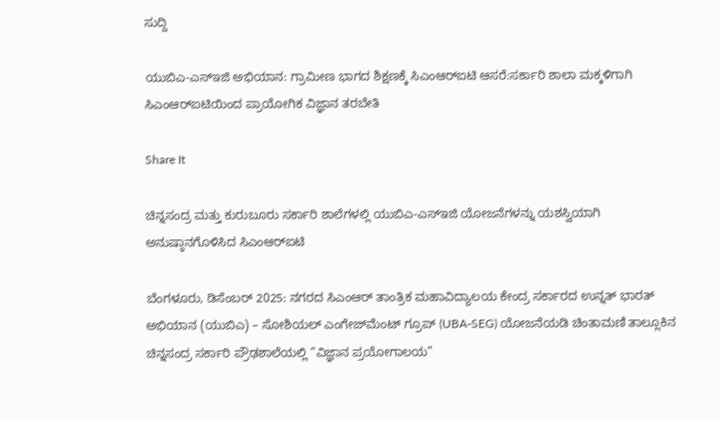ಸುದ್ದಿ

ಯುಬಿಎ-ಎಸ್‌ಇಜಿ ಅಭಿಯಾನ: ಗ್ರಾಮೀಣ ಭಾಗದ ಶಿಕ್ಷಣಕ್ಕೆ ಸಿಎಂಆರ್‌ಐಟಿ ಆಸರೆ:ಸರ್ಕಾರಿ ಶಾಲಾ ಮಕ್ಕಳಿಗಾಗಿ ಸಿಎಂಆರ್‌ಐಟಿಯಿಂದ ಪ್ರಾಯೋಗಿಕ ವಿಜ್ಞಾನ ತರಬೇತಿ

Share It

ಚಿನ್ನಸಂದ್ರ ಮತ್ತು ಕುರುಬೂರು ಸರ್ಕಾರಿ ಶಾಲೆಗಳಲ್ಲಿ ಯುಬಿಎ-ಎಸ್‌ಇಜಿ ಯೋಜನೆಗಳನ್ನು ಯಶಸ್ವಿಯಾಗಿ ಅನುಷ್ಠಾನಗೊಳಿಸಿದ ಸಿಎಂಆರ್‌ಐಟಿ

ಬೆಂಗಳೂರು, ಡಿಸೆಂಬರ್ 2025: ನಗರದ ಸಿಎಂಆರ್‌ ತಾಂತ್ರಿಕ ಮಹಾವಿದ್ಯಾಲಯ ಕೇಂದ್ರ ಸರ್ಕಾರದ ಉನ್ನತ್ ಭಾರತ್ ಅಭಿಯಾನ (ಯುಬಿಎ) – ಸೋಶಿಯಲ್ ಎಂಗೇಜ್‌ಮೆಂಟ್ ಗ್ರೂಪ್ (UBA-SEG) ಯೋಜನೆಯಡಿ ಚಿಂತಾಮಣಿ ತಾಲ್ಲೂಕಿನ ಚಿನ್ನಸಂದ್ರ ಸರ್ಕಾರಿ ಪ್ರೌಢಶಾಲೆಯಲ್ಲಿ “ವಿಜ್ಞಾನ ಪ್ರಯೋಗಾಲಯ”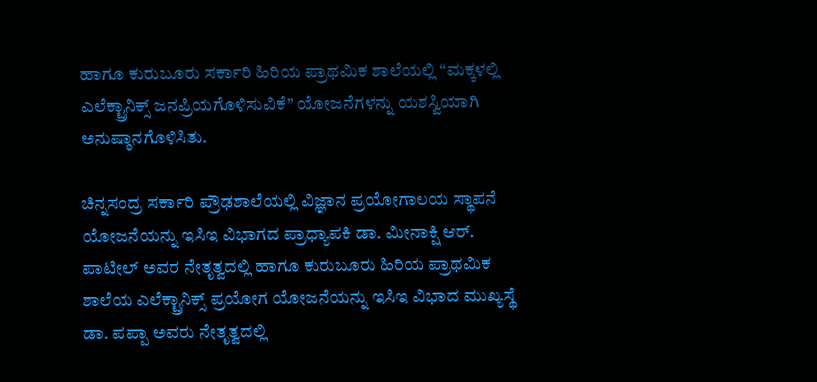ಹಾಗೂ ಕುರುಬೂರು ಸರ್ಕಾರಿ ಹಿರಿಯ ಪ್ರಾಥಮಿಕ ಶಾಲೆಯಲ್ಲಿ “ಮಕ್ಕಳಲ್ಲಿ ಎಲೆಕ್ಟ್ರಾನಿಕ್ಸ್ ಜನಪ್ರಿಯಗೊಳಿಸುವಿಕೆ” ಯೋಜನೆಗಳನ್ನು ಯಶಸ್ವಿಯಾಗಿ ಅನುಷ್ಠಾನಗೊಳಿಸಿತು.

ಚಿನ್ನಸಂದ್ರ ಸರ್ಕಾರಿ ಪ್ರೌಢಶಾಲೆಯಲ್ಲಿ ವಿಜ್ಞಾನ ಪ್ರಯೋಗಾಲಯ ಸ್ಥಾಪನೆ ಯೋಜನೆಯನ್ನು ಇಸಿಇ ವಿಭಾಗದ ಪ್ರಾಧ್ಯಾಪಕಿ ಡಾ. ಮೀನಾಕ್ಷಿ ಆರ್. ಪಾಟೀಲ್ ಅವರ ನೇತೃತ್ವದಲ್ಲಿ ಹಾಗೂ ಕುರುಬೂರು ಹಿರಿಯ ಪ್ರಾಥಮಿಕ ಶಾಲೆಯ ಎಲೆಕ್ಟ್ರಾನಿಕ್ಸ್ ಪ್ರಯೋಗ ಯೋಜನೆಯನ್ನು ಇಸಿಇ ವಿಭಾದ ಮುಖ್ಯಸ್ಥೆ ಡಾ. ಪಪ್ಪಾ ಅವರು ನೇತೃತ್ವದಲ್ಲಿ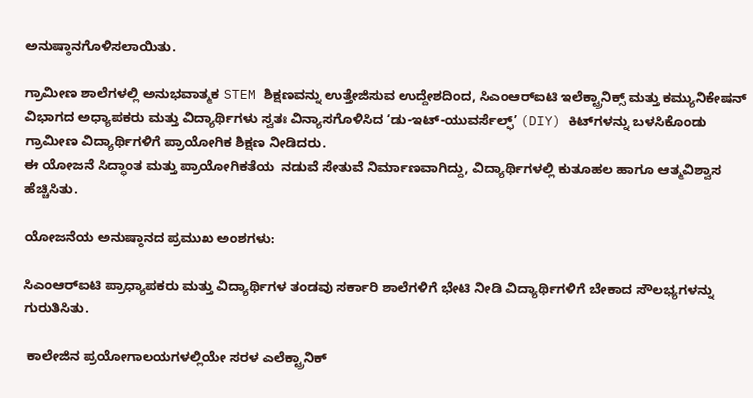ಅನುಷ್ಠಾನಗೊಳಿಸಲಾಯಿತು.

ಗ್ರಾಮೀಣ ಶಾಲೆಗಳಲ್ಲಿ ಅನುಭವಾತ್ಮಕ STEM ಶಿಕ್ಷಣವನ್ನು ಉತ್ತೇಜಿಸುವ ಉದ್ದೇಶದಿಂದ, ಸಿಎಂಆರ್‌ಐಟಿ ಇಲೆಕ್ಟ್ರಾನಿಕ್ಸ್ ಮತ್ತು ಕಮ್ಯುನಿಕೇಷನ್ ವಿಭಾಗದ ಅಧ್ಯಾಪಕರು ಮತ್ತು ವಿದ್ಯಾರ್ಥಿಗಳು ಸ್ವತಃ ವಿನ್ಯಾಸಗೊಳಿಸಿದ ‘ಡು-ಇಟ್-ಯುವರ್ಸೆಲ್ಫ್’ (DIY) ಕಿಟ್‌ಗಳನ್ನು ಬಳಸಿಕೊಂಡು ಗ್ರಾಮೀಣ ವಿದ್ಯಾರ್ಥಿಗಳಿಗೆ ಪ್ರಾಯೋಗಿಕ ಶಿಕ್ಷಣ ನೀಡಿದರು.
ಈ ಯೋಜನೆ ಸಿದ್ಧಾಂತ ಮತ್ತು ಪ್ರಾಯೋಗಿಕತೆಯ  ನಡುವೆ ಸೇತುವೆ ನಿರ್ಮಾಣವಾಗಿದ್ದು, ವಿದ್ಯಾರ್ಥಿಗಳಲ್ಲಿ ಕುತೂಹಲ ಹಾಗೂ ಆತ್ಮವಿಶ್ವಾಸ ಹೆಚ್ಚಿಸಿತು.

ಯೋಜನೆಯ ಅನುಷ್ಠಾನದ ಪ್ರಮುಖ ಅಂಶಗಳು:

ಸಿಎಂಆರ್‌ಐಟಿ ಪ್ರಾಧ್ಯಾಪಕರು ಮತ್ತು ವಿದ್ಯಾರ್ಥಿಗಳ ತಂಡವು ಸರ್ಕಾರಿ ಶಾಲೆಗಳಿಗೆ ಭೇಟಿ ನೀಡಿ ವಿದ್ಯಾರ್ಥಿಗಳಿಗೆ ಬೇಕಾದ ಸೌಲಭ್ಯಗಳನ್ನು ಗುರುತಿಸಿತು.

 ಕಾಲೇಜಿನ ಪ್ರಯೋಗಾಲಯಗಳಲ್ಲಿಯೇ ಸರಳ ಎಲೆಕ್ಟ್ರಾನಿಕ್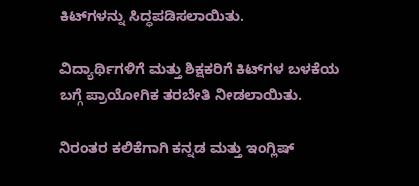ಕಿಟ್‌ಗಳನ್ನು ಸಿದ್ಧಪಡಿಸಲಾಯಿತು.

ವಿದ್ಯಾರ್ಥಿಗಳಿಗೆ ಮತ್ತು ಶಿಕ್ಷಕರಿಗೆ ಕಿಟ್‌ಗಳ ಬಳಕೆಯ ಬಗ್ಗೆ ಪ್ರಾಯೋಗಿಕ ತರಬೇತಿ ನೀಡಲಾಯಿತು.

ನಿರಂತರ ಕಲಿಕೆಗಾಗಿ ಕನ್ನಡ ಮತ್ತು ಇಂಗ್ಲಿಷ್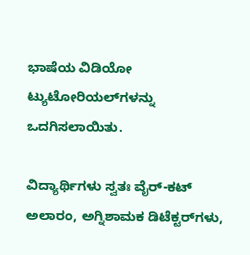ಭಾಷೆಯ ವಿಡಿಯೋ ಟ್ಯುಟೋರಿಯಲ್‌ಗಳನ್ನು ಒದಗಿಸಲಾಯಿತು.

ವಿದ್ಯಾರ್ಥಿಗಳು ಸ್ವತಃ ವೈರ್-ಕಟ್ ಅಲಾರಂ, ಅಗ್ನಿಶಾಮಕ ಡಿಟೆಕ್ಟರ್‌ಗಳು,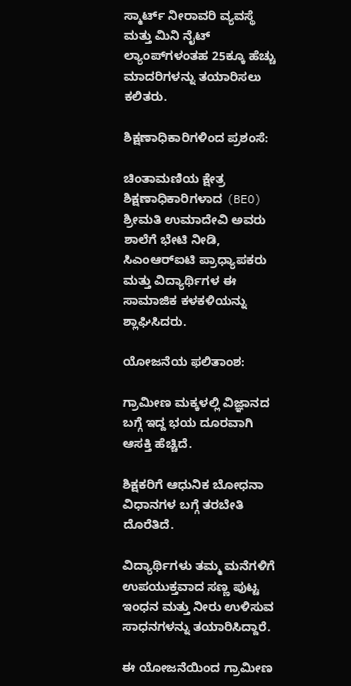ಸ್ಮಾರ್ಟ್ ನೀರಾವರಿ ವ್ಯವಸ್ಥೆ ಮತ್ತು ಮಿನಿ ನೈಟ್ ಲ್ಯಾಂಪ್‌ಗಳಂತಹ 25ಕ್ಕೂ ಹೆಚ್ಚು ಮಾದರಿಗಳನ್ನು ತಯಾರಿಸಲು ಕಲಿತರು.

ಶಿಕ್ಷಣಾಧಿಕಾರಿಗಳಿಂದ ಪ್ರಶಂಸೆ:

ಚಿಂತಾಮಣಿಯ ಕ್ಷೇತ್ರ ಶಿಕ್ಷಣಾಧಿಕಾರಿಗಳಾದ (BEO) ಶ್ರೀಮತಿ ಉಮಾದೇವಿ ಅವರು ಶಾಲೆಗೆ ಭೇಟಿ ನೀಡಿ, ಸಿಎಂಆರ್‌ಐಟಿ ಪ್ರಾಧ್ಯಾಪಕರು ಮತ್ತು ವಿದ್ಯಾರ್ಥಿಗಳ ಈ ಸಾಮಾಜಿಕ ಕಳಕಳಿಯನ್ನು ಶ್ಲಾಘಿಸಿದರು.

ಯೋಜನೆಯ ಫಲಿತಾಂಶ:

ಗ್ರಾಮೀಣ ಮಕ್ಕಳಲ್ಲಿ ವಿಜ್ಞಾನದ ಬಗ್ಗೆ ಇದ್ದ ಭಯ ದೂರವಾಗಿ ಆಸಕ್ತಿ ಹೆಚ್ಚಿದೆ.

ಶಿಕ್ಷಕರಿಗೆ ಆಧುನಿಕ ಬೋಧನಾ ವಿಧಾನಗಳ ಬಗ್ಗೆ ತರಬೇತಿ ದೊರೆತಿದೆ.

ವಿದ್ಯಾರ್ಥಿಗಳು ತಮ್ಮ ಮನೆಗಳಿಗೆ ಉಪಯುಕ್ತವಾದ ಸಣ್ಣ ಪುಟ್ಟ ಇಂಧನ ಮತ್ತು ನೀರು ಉಳಿಸುವ ಸಾಧನಗಳನ್ನು ತಯಾರಿಸಿದ್ದಾರೆ.

ಈ ಯೋಜನೆಯಿಂದ ಗ್ರಾಮೀಣ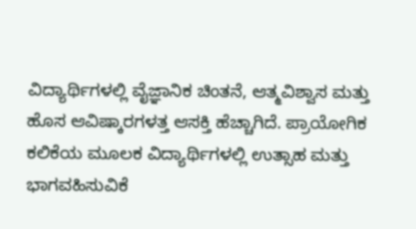ವಿದ್ಯಾರ್ಥಿಗಳಲ್ಲಿ ವೈಜ್ಞಾನಿಕ ಚಿಂತನೆ, ಆತ್ಮವಿಶ್ವಾಸ ಮತ್ತು ಹೊಸ ಆವಿಷ್ಕಾರಗಳತ್ತ ಆಸಕ್ತಿ ಹೆಚ್ಚಾಗಿದೆ. ಪ್ರಾಯೋಗಿಕ ಕಲಿಕೆಯ ಮೂಲಕ ವಿದ್ಯಾರ್ಥಿಗಳಲ್ಲಿ ಉತ್ಸಾಹ ಮತ್ತು ಭಾಗವಹಿಸುವಿಕೆ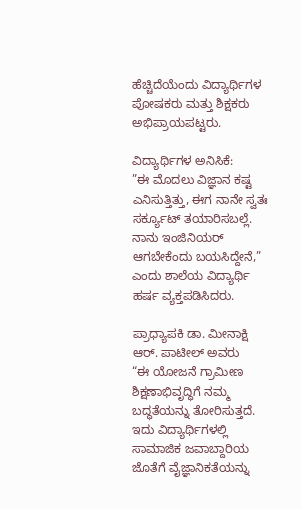ಹೆಚ್ಚಿದೆಯೆಂದು ವಿದ್ಯಾರ್ಥಿಗಳ ಪೋಷಕರು ಮತ್ತು ಶಿಕ್ಷಕರು ಅಭಿಪ್ರಾಯಪಟ್ಟರು.

ವಿದ್ಯಾರ್ಥಿಗಳ ಅನಿಸಿಕೆ:
”ಈ ಮೊದಲು ವಿಜ್ಞಾನ ಕಷ್ಟ ಎನಿಸುತ್ತಿತ್ತು, ಈಗ ನಾನೇ ಸ್ವತಃ ಸರ್ಕ್ಯೂಟ್ ತಯಾರಿಸಬಲ್ಲೆ. ನಾನು ಇಂಜಿನಿಯರ್ ಆಗಬೇಕೆಂದು ಬಯಸಿದ್ದೇನೆ,” ಎಂದು ಶಾಲೆಯ ವಿದ್ಯಾರ್ಥಿ ಹರ್ಷ ವ್ಯಕ್ತಪಡಿಸಿದರು.

ಪ್ರಾಧ್ಯಾಪಕಿ ಡಾ. ಮೀನಾಕ್ಷಿ ಆರ್. ಪಾಟೀಲ್ ಅವರು
“ಈ ಯೋಜನೆ ಗ್ರಾಮೀಣ ಶಿಕ್ಷಣಾಭಿವೃದ್ಧಿಗೆ ನಮ್ಮ ಬದ್ಧತೆಯನ್ನು ತೋರಿಸುತ್ತದೆ. ಇದು ವಿದ್ಯಾರ್ಥಿಗಳಲ್ಲಿ ಸಾಮಾಜಿಕ ಜವಾಬ್ದಾರಿಯ ಜೊತೆಗೆ ವೈಜ್ಞಾನಿಕತೆಯನ್ನು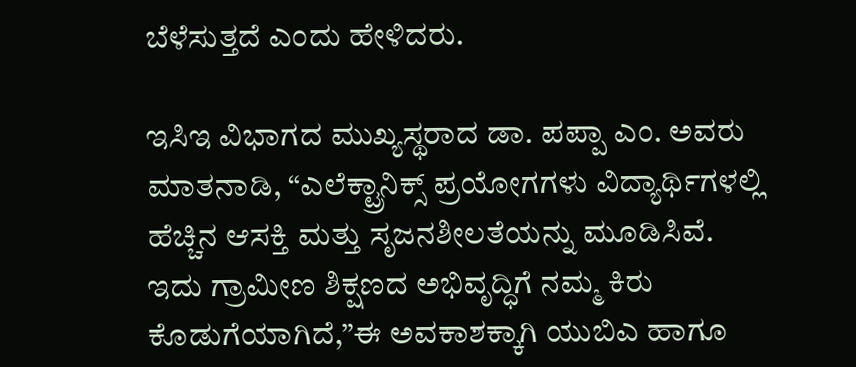ಬೆಳೆಸುತ್ತದೆ ಎಂದು ಹೇಳಿದರು.

ಇಸಿಇ ವಿಭಾಗದ ಮುಖ್ಯಸ್ಥರಾದ ಡಾ. ಪಪ್ಪಾ ಎಂ. ಅವರು ಮಾತನಾಡಿ, “ಎಲೆಕ್ಟ್ರಾನಿಕ್ಸ್ ಪ್ರಯೋಗಗಳು ವಿದ್ಯಾರ್ಥಿಗಳಲ್ಲಿ ಹೆಚ್ಚಿನ ಆಸಕ್ತಿ ಮತ್ತು ಸೃಜನಶೀಲತೆಯನ್ನು ಮೂಡಿಸಿವೆ. ಇದು ಗ್ರಾಮೀಣ ಶಿಕ್ಷಣದ ಅಭಿವೃದ್ಧಿಗೆ ನಮ್ಮ ಕಿರು ಕೊಡುಗೆಯಾಗಿದೆ,”ಈ ಅವಕಾಶಕ್ಕಾಗಿ ಯುಬಿಎ ಹಾಗೂ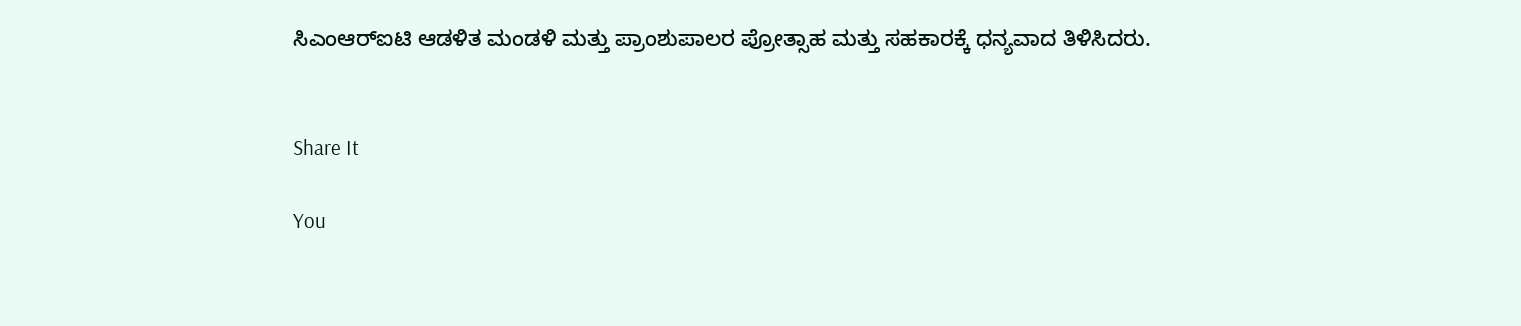ಸಿಎಂಆರ್‌ಐಟಿ ಆಡಳಿತ ಮಂಡಳಿ ಮತ್ತು ಪ್ರಾಂಶುಪಾಲರ ಪ್ರೋತ್ಸಾಹ ಮತ್ತು ಸಹಕಾರಕ್ಕೆ ಧನ್ಯವಾದ ತಿಳಿಸಿದರು.


Share It

You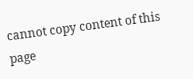cannot copy content of this page